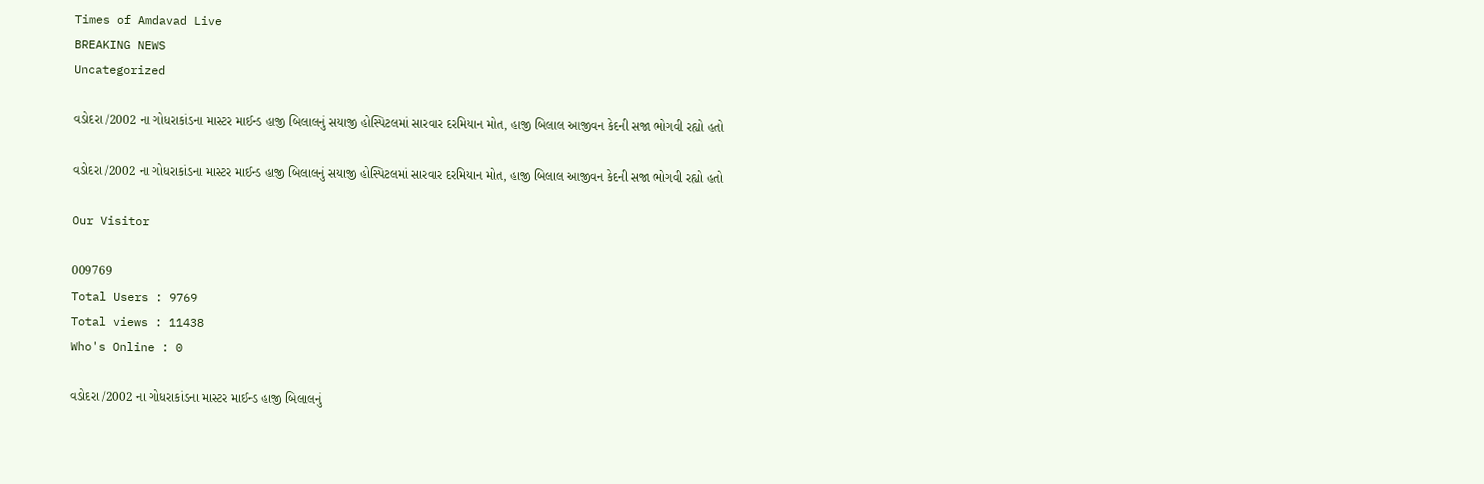Times of Amdavad Live
BREAKING NEWS
Uncategorized

વડોદરા /2002 ના ગોધરાકાંડના માસ્ટર માઈન્ડ હાજી બિલાલનું સયાજી હોસ્પિટલમાં સારવાર દરમિયાન મોત, હાજી બિલાલ આજીવન કેદની સજા ભોગવી રહ્યો હતો

વડોદરા /2002 ના ગોધરાકાંડના માસ્ટર માઈન્ડ હાજી બિલાલનું સયાજી હોસ્પિટલમાં સારવાર દરમિયાન મોત, હાજી બિલાલ આજીવન કેદની સજા ભોગવી રહ્યો હતો

Our Visitor

009769
Total Users : 9769
Total views : 11438
Who's Online : 0

વડોદરા /2002 ના ગોધરાકાંડના માસ્ટર માઈન્ડ હાજી બિલાલનું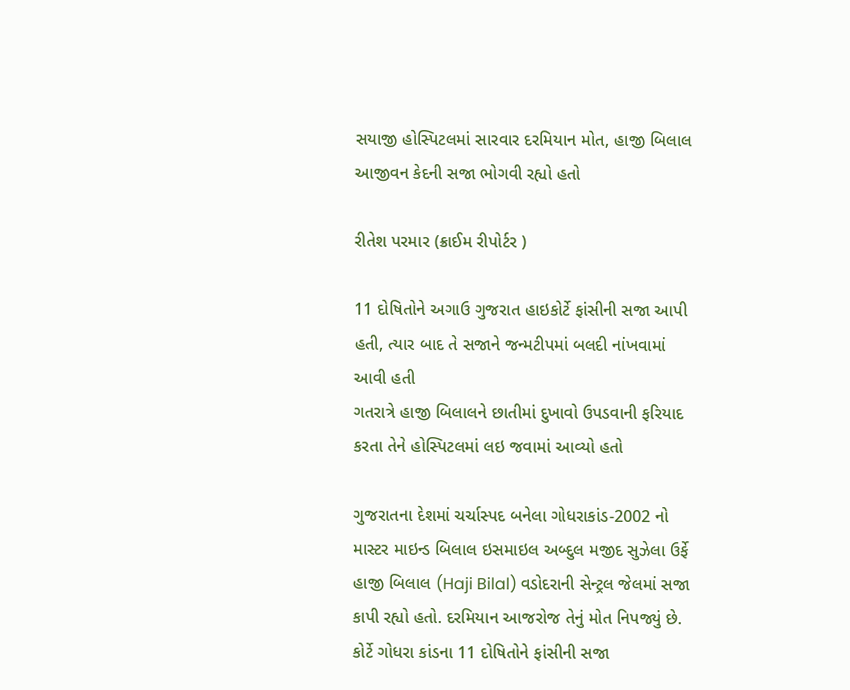સયાજી હોસ્પિટલમાં સારવાર દરમિયાન મોત, હાજી બિલાલ આજીવન કેદની સજા ભોગવી રહ્યો હતો

રીતેશ પરમાર (ક્રાઈમ રીપોર્ટર )

11 દોષિતોને અગાઉ ગુજરાત હાઇકોર્ટે ફાંસીની સજા આપી હતી, ત્યાર બાદ તે સજાને જન્મટીપમાં બલદી નાંખવામાં આવી હતી
ગતરાત્રે હાજી બિલાલને છાતીમાં દુખાવો ઉપડવાની ફરિયાદ કરતા તેને હોસ્પિટલમાં લઇ જવામાં આવ્યો હતો

ગુજરાતના દેશમાં ચર્ચાસ્પદ બનેલા ગોધરાકાંડ-2002 નો માસ્ટર માઇન્ડ બિલાલ ઇસમાઇલ અબ્દુલ મજીદ સુઝેલા ઉર્ફે હાજી બિલાલ (Haji Bilal) વડોદરાની સેન્ટ્રલ જેલમાં સજા કાપી રહ્યો હતો. દરમિયાન આજરોજ તેનું મોત નિપજ્યું છે. કોર્ટે ગોધરા કાંડના 11 દોષિતોને ફાંસીની સજા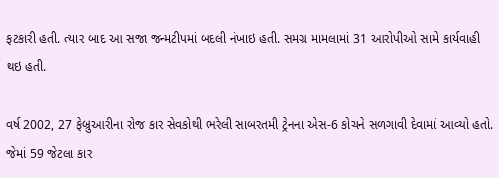ફટકારી હતી. ત્યાર બાદ આ સજા જન્મટીપમાં બદલી નંખાઇ હતી. સમગ્ર મામલામાં 31 આરોપીઓ સામે કાર્યવાહી થઇ હતી.

વર્ષ 2002, 27 ફેબ્રુઆરીના રોજ કાર સેવકોથી ભરેલી સાબરતમી ટ્રેનના એસ-6 કોચને સળગાવી દેવામાં આવ્યો હતો. જેમાં 59 જેટલા કાર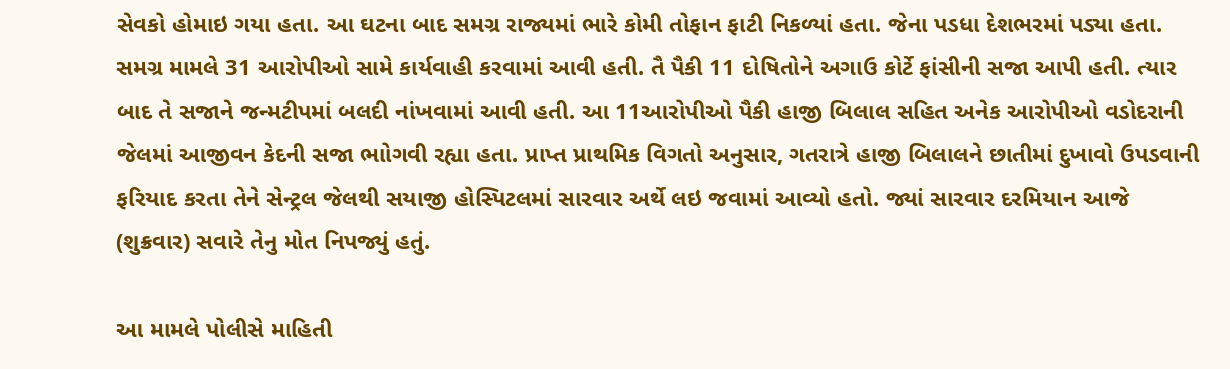સેવકો હોમાઇ ગયા હતા. આ ઘટના બાદ સમગ્ર રાજ્યમાં ભારે કોમી તોફાન ફાટી નિકળ્યાં હતા. જેના પડધા દેશભરમાં પડ્યા હતા. સમગ્ર મામલે 31 આરોપીઓ સામે કાર્યવાહી કરવામાં આવી હતી. તૈ પૈકી 11 દોષિતોને અગાઉ કોર્ટે ફાંસીની સજા આપી હતી. ત્યાર બાદ તે સજાને જન્મટીપમાં બલદી નાંખવામાં આવી હતી. આ 11આરોપીઓ પૈકી હાજી બિલાલ સહિત અનેક આરોપીઓ વડોદરાની જેલમાં આજીવન કેદની સજા ભાોગવી રહ્યા હતા. પ્રાપ્ત પ્રાથમિક વિગતો અનુસાર, ગતરાત્રે હાજી બિલાલને છાતીમાં દુખાવો ઉપડવાની ફરિયાદ કરતા તેને સેન્ટ્રલ જેલથી સયાજી હોસ્પિટલમાં સારવાર અર્થે લઇ જવામાં આવ્યો હતો. જ્યાં સારવાર દરમિયાન આજે (શુક્રવાર) સવારે તેનુ મોત નિપજ્યું હતું.

આ મામલે પોલીસે માહિતી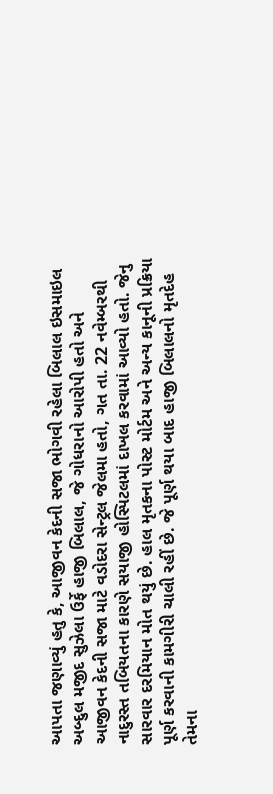આપતા જણાવ્યું હતુ કે, આજીવન કેદની સજા ભોગવી રહેલા બિલાલ ઇસમાઇલ અબ્દુલ મજીદ સુઝેલા ઉર્ફે હાજી બિલાલ, જે ગોધરાનો આરોપી હતો અને આજીવન કેદની સજા માટે વડોદરા સેન્ટ્રલ જેલમા હતો, ગત તા. 22 નવેમ્બરથી નાદુરસ્ત તબિયતના કારણે સયાજી હોસ્પિટલમાં દાખલ કરવામાં આવ્યો હતો. જેનુ સારવાર દરમિયાન મોત થયું છે. હાલ મૃતકના પોસ્ટ મોર્ટમ અને અન્ય કાનૂની પ્રક્રિયા પૂર્ણ કરવાની કામગીરી ચાલી રહીં છે. જે પૂર્ણ થયા બાદ હાજી બિલાલનો મૃતદેહ તેમના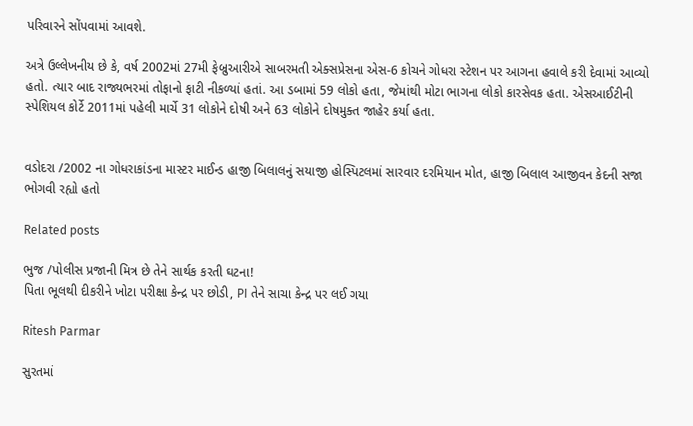પરિવારને સોંપવામાં આવશે.

અત્રે ઉલ્લેખનીય છે કે, વર્ષ 2002માં 27મી ફેબ્રુઆરીએ સાબરમતી એક્સપ્રેસના એસ-6 કોચને ગોધરા સ્ટેશન પર આગના હવાલે કરી દેવામાં આવ્યો હતો. ત્યાર બાદ રાજ્યભરમાં તોફાનો ફાટી નીકળ્યાં હતાં. આ ડબામાં 59 લોકો હતા, જેમાંથી મોટા ભાગના લોકો કારસેવક હતા. એસઆઈટીની સ્પેશિયલ કોર્ટે 2011માં પહેલી માર્ચે 31 લોકોને દોષી અને 63 લોકોને દોષમુક્ત જાહેર કર્યા હતા.


વડોદરા /2002 ના ગોધરાકાંડના માસ્ટર માઈન્ડ હાજી બિલાલનું સયાજી હોસ્પિટલમાં સારવાર દરમિયાન મોત, હાજી બિલાલ આજીવન કેદની સજા ભોગવી રહ્યો હતો

Related posts

ભુજ /પોલીસ પ્રજાની મિત્ર છે તેને સાર્થક કરતી ઘટના!
પિતા ભૂલથી દીકરીને ખોટા પરીક્ષા કેન્દ્ર પર છોડી, PI તેને સાચા કેન્દ્ર પર લઈ ગયા

Ritesh Parmar

સુરતમાં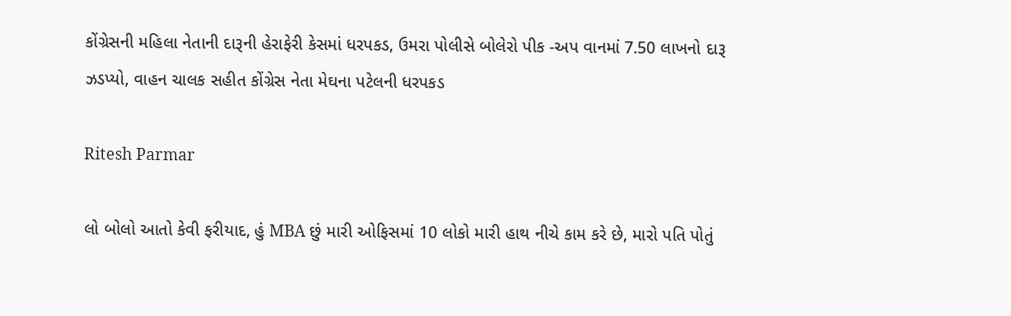કોંગ્રેસની મહિલા નેતાની દારૂની હેરાફેરી કેસમાં ધરપકડ, ઉમરા પોલીસે બોલેરો પીક -અપ વાનમાં 7.50 લાખનો દારૂ ઝડપ્યો, વાહન ચાલક સહીત કોંગ્રેસ નેતા મેઘના પટેલની ધરપકડ

Ritesh Parmar

લો બોલો આતો કેવી ફરીયાદ, હું MBA છું મારી ઓફિસમાં 10 લોકો મારી હાથ નીચે કામ કરે છે, મારો પતિ પોતું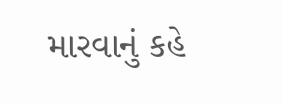મારવાનું કહે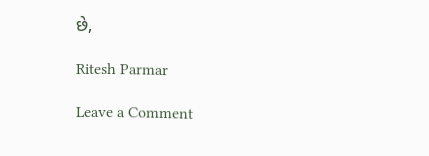છે,

Ritesh Parmar

Leave a Comment